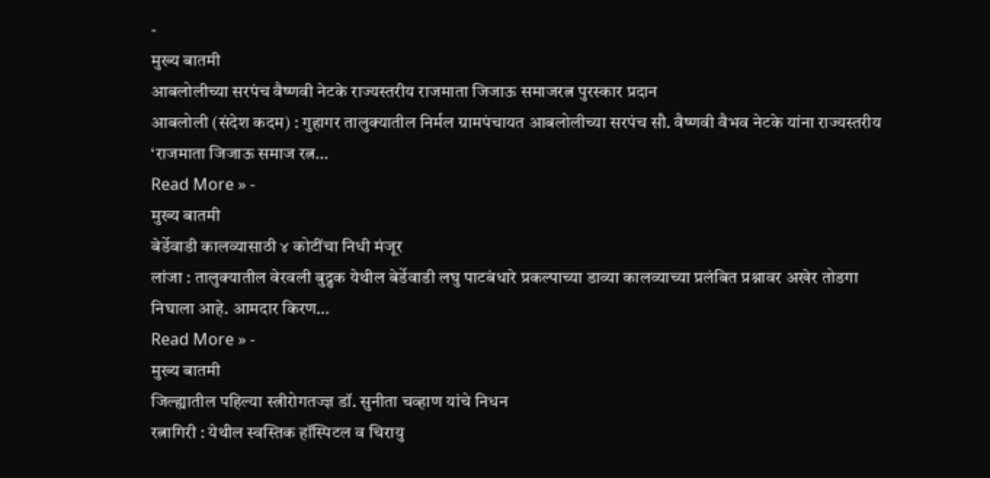-
मुख्य बातमी
आबलोलीच्या सरपंच वैष्णवी नेटके राज्यस्तरीय राजमाता जिजाऊ समाजरत्न पुरस्कार प्रदान
आबलोली (संदेश कदम) : गुहागर तालुक्यातील निर्मल ग्रामपंचायत आबलोलीच्या सरपंच सौ. वैष्णवी वैभव नेटके यांना राज्यस्तरीय ‘राजमाता जिजाऊ समाज रत्न…
Read More » -
मुख्य बातमी
बेर्डेवाडी कालव्यासाठी ४ कोटींचा निधी मंजूर
लांजा : तालुक्यातील वेरवली बुद्रुक येथील बेर्डेवाडी लघु पाटबंधारे प्रकल्पाच्या डाव्या कालव्याच्या प्रलंबित प्रश्नावर अखेर तोडगा निघाला आहे. आमदार किरण…
Read More » -
मुख्य बातमी
जिल्ह्यातील पहिल्या स्त्रीरोगतज्ज्ञ डॉ. सुनीता चव्हाण यांचे निधन
रत्नागिरी : येथील स्वस्तिक हॉस्पिटल व चिरायु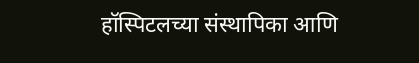हॉस्पिटलच्या संस्थापिका आणि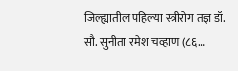जिल्ह्यातील पहिल्या स्त्रीरोग तज्ञ डॉ. सौ. सुनीता रमेश चव्हाण (८६…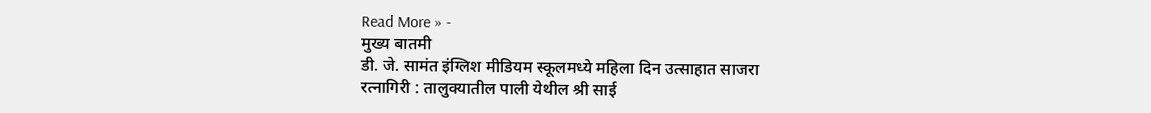Read More » -
मुख्य बातमी
डी. जे. सामंत इंग्लिश मीडियम स्कूलमध्ये महिला दिन उत्साहात साजरा
रत्नागिरी : तालुक्यातील पाली येथील श्री साई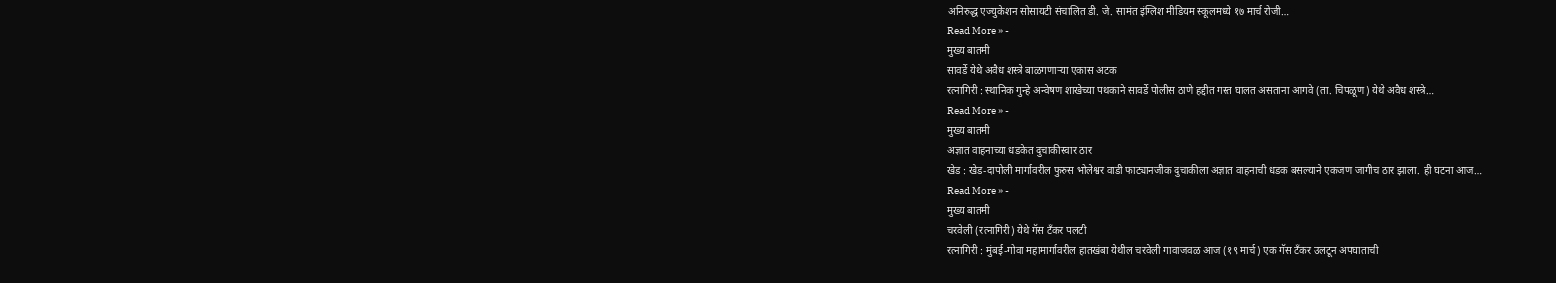अनिरुद्ध एज्युकेशन सोसायटी संचालित डी. जे. सामंत इंग्लिश मीडियम स्कूलमध्ये १७ मार्च रोजी…
Read More » -
मुख्य बातमी
सावर्डे येथे अवैध शस्त्रे बाळगणाऱ्या एकास अटक
रत्नागिरी : स्थानिक गुन्हे अन्वेषण शाखेच्या पथकाने सावर्डे पोलीस ठाणे हद्दीत गस्त घालत असताना आगवे (ता. चिपळूण) येथे अवैध शस्त्रे…
Read More » -
मुख्य बातमी
अज्ञात वाहनाच्या धडकेत दुचाकीस्वार ठार
खेड : खेड-दापोली मार्गावरील फुरुस भोलेश्वर वाडी फाट्यानजीक दुचाकीला अज्ञात वाहनाची धडक बसल्याने एकजण जागीच ठार झाला. ही घटना आज…
Read More » -
मुख्य बातमी
चरवेली (रत्नागिरी) येथे गॅस टँकर पलटी
रत्नागिरी : मुंबई-गोवा महामार्गावरील हातखंबा येथील चरवेली गावाजवळ आज (१९ मार्च) एक गॅस टँकर उलटून अपघाताची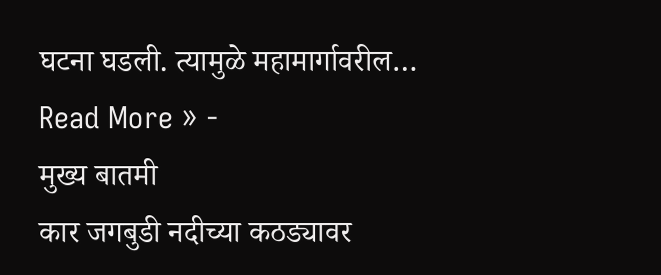घटना घडली. त्यामुळे महामार्गावरील…
Read More » -
मुख्य बातमी
कार जगबुडी नदीच्या कठड्यावर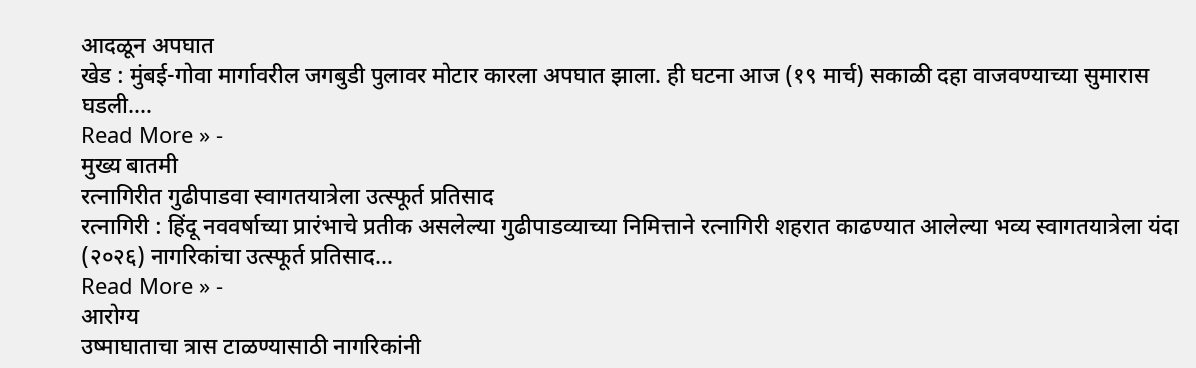आदळून अपघात
खेड : मुंबई-गोवा मार्गावरील जगबुडी पुलावर मोटार कारला अपघात झाला. ही घटना आज (१९ मार्च) सकाळी दहा वाजवण्याच्या सुमारास घडली.…
Read More » -
मुख्य बातमी
रत्नागिरीत गुढीपाडवा स्वागतयात्रेला उत्स्फूर्त प्रतिसाद
रत्नागिरी : हिंदू नववर्षाच्या प्रारंभाचे प्रतीक असलेल्या गुढीपाडव्याच्या निमित्ताने रत्नागिरी शहरात काढण्यात आलेल्या भव्य स्वागतयात्रेला यंदा (२०२६) नागरिकांचा उत्स्फूर्त प्रतिसाद…
Read More » -
आरोग्य
उष्माघाताचा त्रास टाळण्यासाठी नागरिकांनी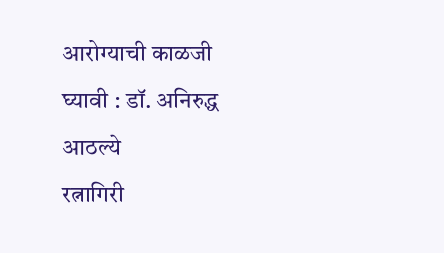आरोग्याची काळजी घ्यावी : डॉ. अनिरुद्ध आठल्ये
रत्नागिरी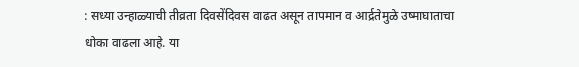: सध्या उन्हाळ्याची तीव्रता दिवसेंदिवस वाढत असून तापमान व आर्द्रतेमुळे उष्माघाताचा धोका वाढला आहे. या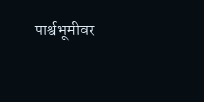पार्श्वभूमीवर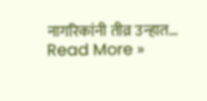नागरिकांनी तीव्र उन्हात…
Read More »